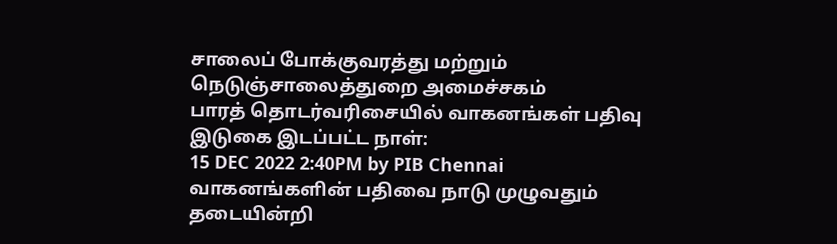சாலைப் போக்குவரத்து மற்றும் நெடுஞ்சாலைத்துறை அமைச்சகம்
பாரத் தொடர்வரிசையில் வாகனங்கள் பதிவு
இடுகை இடப்பட்ட நாள்:
15 DEC 2022 2:40PM by PIB Chennai
வாகனங்களின் பதிவை நாடு முழுவதும் தடையின்றி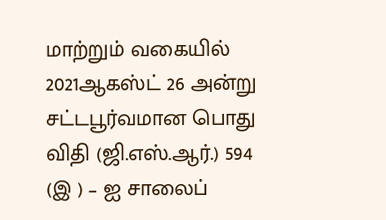மாற்றும் வகையில் 2021ஆகஸ்ட் 26 அன்று சட்டபூர்வமான பொது விதி (ஜி.எஸ்.ஆர்.) 594 (இ ) – ஐ சாலைப்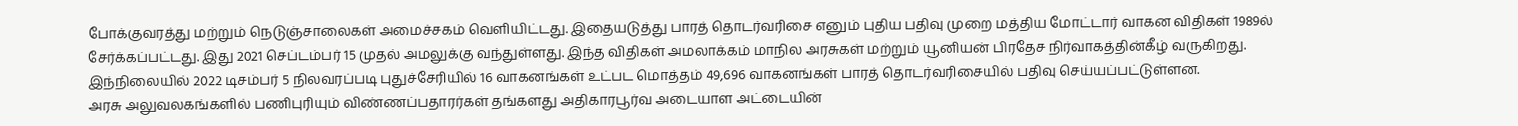போக்குவரத்து மற்றும் நெடுஞ்சாலைகள் அமைச்சகம் வெளியிட்டது. இதையடுத்து பாரத் தொடர்வரிசை எனும் புதிய பதிவு முறை மத்திய மோட்டார் வாகன விதிகள் 1989ல் சேர்க்கப்பட்டது. இது 2021 செப்டம்பர் 15 முதல் அமலுக்கு வந்துள்ளது. இந்த விதிகள் அமலாக்கம் மாநில அரசுகள் மற்றும் யூனியன் பிரதேச நிர்வாகத்தின்கீழ் வருகிறது.
இந்நிலையில் 2022 டிசம்பர் 5 நிலவரப்படி புதுச்சேரியில் 16 வாகனங்கள் உட்பட மொத்தம் 49,696 வாகனங்கள் பாரத் தொடர்வரிசையில் பதிவு செய்யப்பட்டுள்ளன.
அரசு அலுவலகங்களில் பணிபுரியும் விண்ணப்பதாரர்கள் தங்களது அதிகாரபூர்வ அடையாள அட்டையின்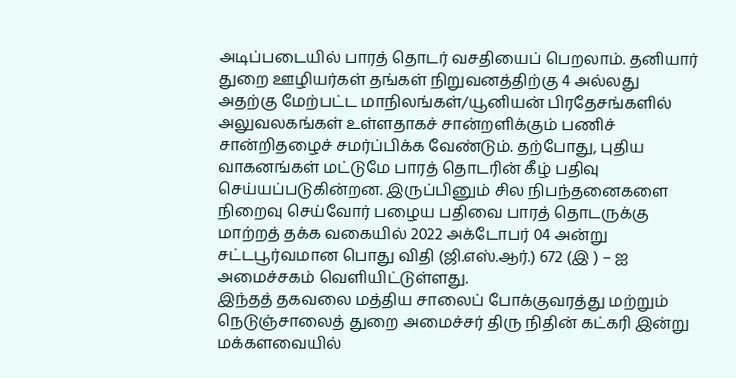அடிப்படையில் பாரத் தொடர் வசதியைப் பெறலாம். தனியார் துறை ஊழியர்கள் தங்கள் நிறுவனத்திற்கு 4 அல்லது அதற்கு மேற்பட்ட மாநிலங்கள்/யூனியன் பிரதேசங்களில் அலுவலகங்கள் உள்ளதாகச் சான்றளிக்கும் பணிச் சான்றிதழைச் சமர்ப்பிக்க வேண்டும். தற்போது, புதிய வாகனங்கள் மட்டுமே பாரத் தொடரின் கீழ் பதிவு செய்யப்படுகின்றன. இருப்பினும் சில நிபந்தனைகளை நிறைவு செய்வோர் பழைய பதிவை பாரத் தொடருக்கு மாற்றத் தக்க வகையில் 2022 அக்டோபர் 04 அன்று சட்டபூர்வமான பொது விதி (ஜி.எஸ்.ஆர்.) 672 (இ ) – ஐ அமைச்சகம் வெளியிட்டுள்ளது.
இந்தத் தகவலை மத்திய சாலைப் போக்குவரத்து மற்றும் நெடுஞ்சாலைத் துறை அமைச்சர் திரு நிதின் கட்கரி இன்று மக்களவையில்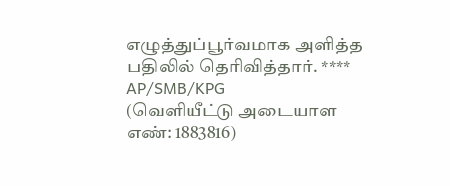எழுத்துப்பூர்வமாக அளித்த பதிலில் தெரிவித்தார். ****
AP/SMB/KPG
(வெளியீட்டு அடையாள எண்: 1883816)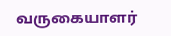வருகையாளர்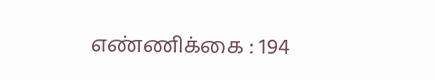எண்ணிக்கை : 194